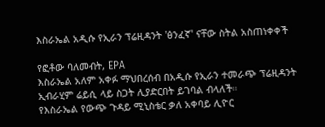እስራኤል አዲሱ የኢራን ፕሬዚዳንት 'ፅንፈኛ' ናቸው ስትል አስጠነቀቀች

የፎቶው ባለመብት, EPA
እስራኤል አለም አቀፉ ማህበረሰብ በአዲሱ የኢራን ተመራጭ ፕሬዚዳንት ኢብራሂም ሬይሲ ላይ ስጋት ሊያድርበት ይገባል ብላለች።
የእስራኤል የውጭ ጉዳይ ሚኒስቴር ቃለ አቀባይ ሊዮር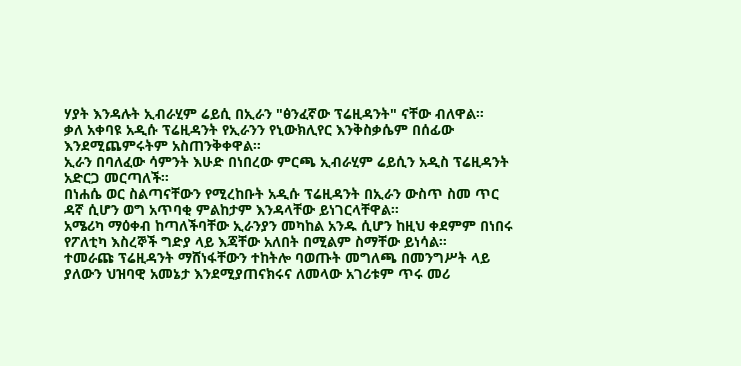ሃያት እንዳሉት ኢብራሂም ሬይሲ በኢራን "ፅንፈኛው ፕሬዚዳንት" ናቸው ብለዋል።
ቃለ አቀባዩ አዲሱ ፕሬዚዳንት የኢራንን የኒውክሊየር እንቅስቃሴም በሰፊው እንደሚጨምሩትም አስጠንቅቀዋል።
ኢራን በባለፈው ሳምንት እሁድ በነበረው ምርጫ ኢብራሂም ሬይሲን አዲስ ፕሬዚዳንት አድርጋ መርጣለች።
በነሐሴ ወር ስልጣናቸውን የሚረከቡት አዲሱ ፕሬዚዳንት በኢራን ውስጥ ስመ ጥር ዳኛ ሲሆን ወግ አጥባቂ ምልከታም እንዳላቸው ይነገርላቸዋል።
አሜሪካ ማዕቀብ ከጣለችባቸው ኢራንያን መካከል አንዱ ሲሆን ከዚህ ቀደምም በነበሩ የፖለቲካ እስረኞች ግድያ ላይ እጃቸው አለበት በሚልም ስማቸው ይነሳል።
ተመራጩ ፕሬዚዳንት ማሸነፋቸውን ተከትሎ ባወጡት መግለጫ በመንግሥት ላይ ያለውን ህዝባዊ አመኔታ እንደሚያጠናክሩና ለመላው አገሪቱም ጥሩ መሪ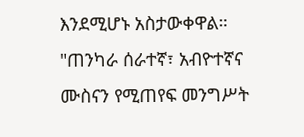እንደሚሆኑ አስታውቀዋል።
"ጠንካራ ሰራተኛ፣ አብዮተኛና ሙስናን የሚጠየፍ መንግሥት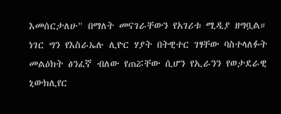እመሰርታለሁ" በማለት መናገራቸውን የአገሪቱ ሚዲያ ዘግቧል።
ነገር ግን የእስራኤሉ ሊዮር ሃያት በትዊተር ገፃቸው ባስተላለፉት መልዕክት ፅንፈኛ ብለው የጠሯቸው ሲሆን የኢራንን የወታደራዊ ኒውክሊየር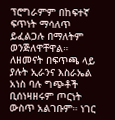ፕሮግራምም በከፍተኛ ፍጥነት ማሳለጥ ይፈልጋሉ በማለትም ወንጅለዋቸዋል።
ለዘመናት በፍጥጫ ላይ ያሉት ኢራንና እስራኤል አነስ ባሉ ግጭቶች ቢሰነዛዘሩም ጦርነት ውስጥ አልገቡም። ነገር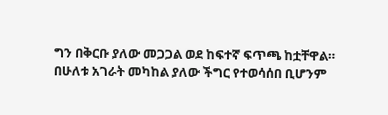ግን በቅርቡ ያለው መጋጋል ወደ ከፍተኛ ፍጥጫ ከቷቸዋል።
በሁለቱ አገራት መካከል ያለው ችግር የተወሳሰበ ቢሆንም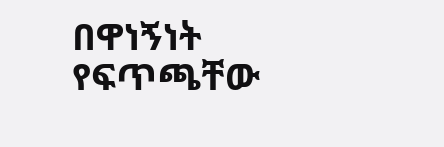በዋነኝነት የፍጥጫቸው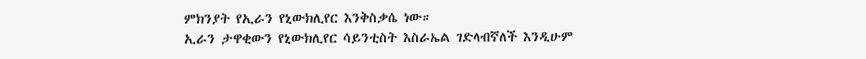ምክንያት የኢራን የኒውክሊየር እንቅስቃሴ ነው።
ኢራን ታዋቂውን የኒውክሊየር ሳይንቲስት እስራኤል ገድላብኛለች እንዲሁም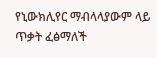የኒውክሊየር ማብላላያውም ላይ ጥቃት ፈፅማለች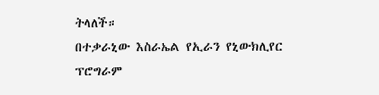ትላለች።
በተቃራኒው እስራኤል የኢራን የኒውክሊየር ፕሮግራም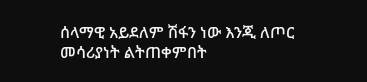ሰላማዊ አይደለም ሽፋን ነው እንጂ ለጦር መሳሪያነት ልትጠቀምበት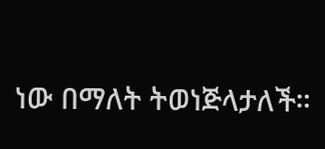ነው በማለት ትወነጅላታለች።